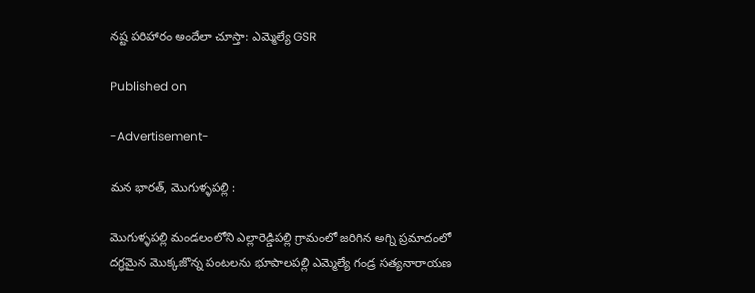నష్ట పరిహారం అందేలా చూస్తా: ఎమ్మెల్యే GSR

Published on

-Advertisement-

మన భారత్, మొగుళ్ళపల్లి :

మొగుళ్ళపల్లి మండలంలోని ఎల్లారెడ్డిపల్లి గ్రామంలో జరిగిన అగ్ని ప్రమాదంలో దగ్ధమైన మొక్కజొన్న పంటలను భూపాలపల్లి ఎమ్మెల్యే గండ్ర సత్యనారాయణ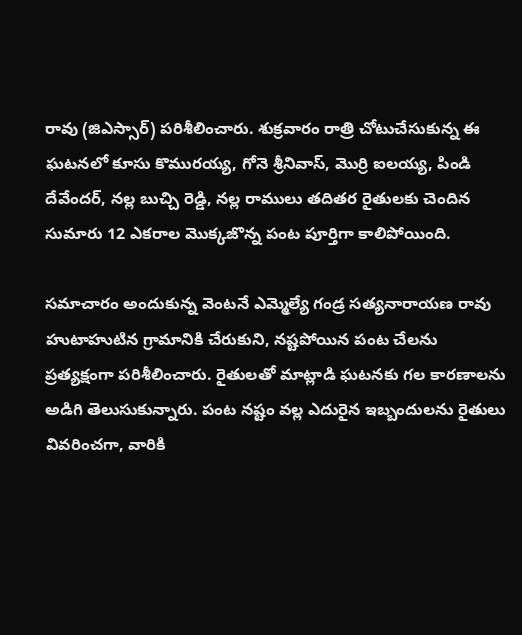రావు (జిఎస్సార్) పరిశీలించారు. శుక్రవారం రాత్రి చోటుచేసుకున్న ఈ ఘటనలో కూసు కొమురయ్య, గోనె శ్రీనివాస్, మొర్రి ఐలయ్య, పిండి దేవేందర్, నల్ల బుచ్చి రెడ్డి, నల్ల రాములు తదితర రైతులకు చెందిన సుమారు 12 ఎకరాల మొక్కజొన్న పంట పూర్తిగా కాలిపోయింది.

సమాచారం అందుకున్న వెంటనే ఎమ్మెల్యే గండ్ర సత్యనారాయణ రావు హుటాహుటిన గ్రామానికి చేరుకుని, నష్టపోయిన పంట చేలను ప్రత్యక్షంగా పరిశీలించారు. రైతులతో మాట్లాడి ఘటనకు గల కారణాలను అడిగి తెలుసుకున్నారు. పంట నష్టం వల్ల ఎదురైన ఇబ్బందులను రైతులు వివరించగా, వారికి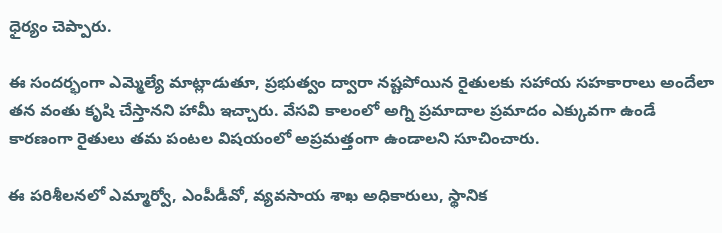ధైర్యం చెప్పారు.

ఈ సందర్భంగా ఎమ్మెల్యే మాట్లాడుతూ, ప్రభుత్వం ద్వారా నష్టపోయిన రైతులకు సహాయ సహకారాలు అందేలా తన వంతు కృషి చేస్తానని హామీ ఇచ్చారు. వేసవి కాలంలో అగ్ని ప్రమాదాల ప్రమాదం ఎక్కువగా ఉండే కారణంగా రైతులు తమ పంటల విషయంలో అప్రమత్తంగా ఉండాలని సూచించారు.

ఈ పరిశీలనలో ఎమ్మార్వో, ఎంపీడీవో, వ్యవసాయ శాఖ అధికారులు, స్థానిక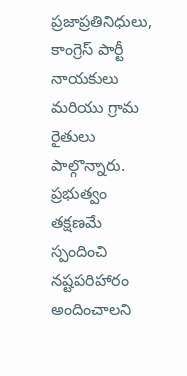ప్రజాప్రతినిధులు, కాంగ్రెస్ పార్టీ నాయకులు మరియు గ్రామ రైతులు పాల్గొన్నారు. ప్రభుత్వం తక్షణమే స్పందించి నష్టపరిహారం అందించాలని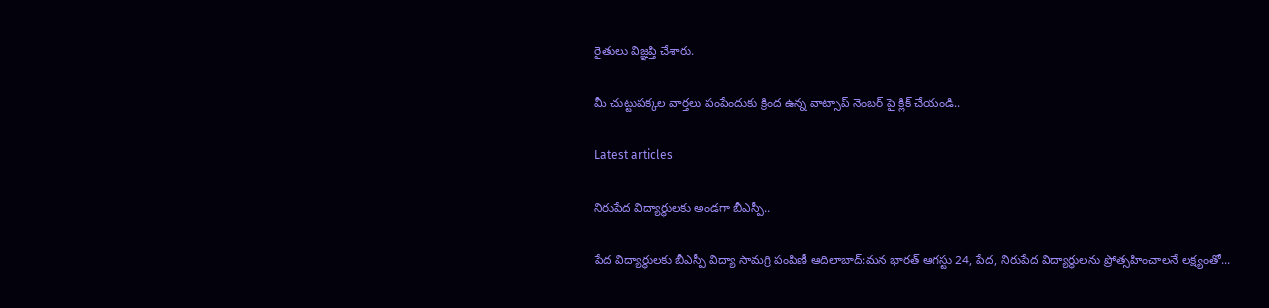రైతులు విజ్ఞప్తి చేశారు.

మీ చుట్టుపక్కల వార్తలు పంపేందుకు క్రింద ఉన్న వాట్సాప్ నెంబర్ పై క్లిక్ చేయండి..

Latest articles

నిరుపేద విద్యార్థులకు అండగా బీఎస్పీ..

పేద విద్యార్థులకు బీఎస్పీ విద్యా సామగ్రి పంపిణీ ఆదిలాబాద్:మన భారత్ ఆగస్టు 24, పేద, నిరుపేద విద్యార్థులను ప్రోత్సహించాలనే లక్ష్యంతో...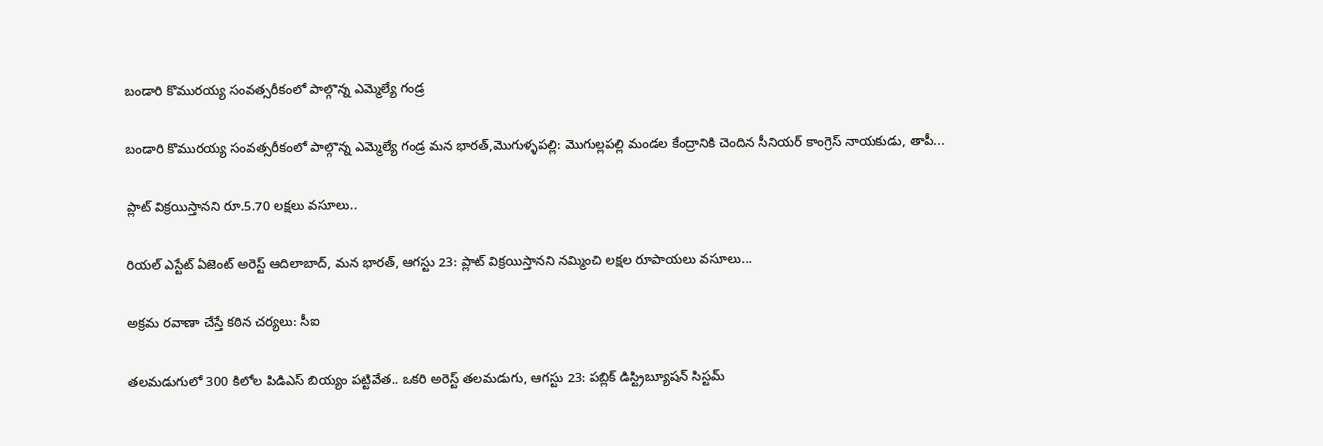బండారి కొమురయ్య సంవత్సరీకంలో పాల్గొన్న ఎమ్మెల్యే గండ్ర

బండారి కొమురయ్య సంవత్సరీకంలో పాల్గొన్న ఎమ్మెల్యే గండ్ర మన భారత్,మొగుళ్ళపల్లి: మొగుల్లపల్లి మండల కేంద్రానికి చెందిన సీనియర్ కాంగ్రెస్ నాయకుడు, తాపీ...

ప్లాట్ విక్రయిస్తానని రూ.5.70 లక్షలు వసూలు..

రియల్ ఎస్టేట్ ఏజెంట్ అరెస్ట్ ఆదిలాబాద్, మన భారత్, ఆగస్టు 23: ప్లాట్ విక్రయిస్తానని నమ్మించి లక్షల రూపాయలు వసూలు...

అక్రమ రవాణా చేస్తే కఠిన చర్యలు: సీఐ

తలమడుగులో 300 కిలోల పిడిఎస్ బియ్యం పట్టివేత.. ఒకరి అరెస్ట్ తలమడుగు, ఆగస్టు 23: పబ్లిక్ డిస్ట్రిబ్యూషన్ సిస్టమ్‌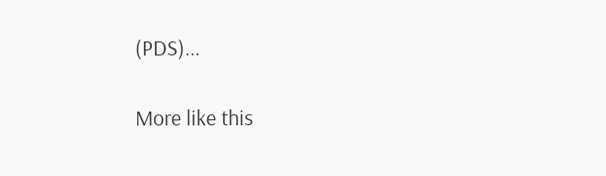(PDS)...

More like this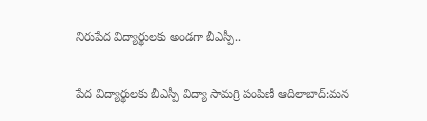నిరుపేద విద్యార్థులకు అండగా బీఎస్పీ..

పేద విద్యార్థులకు బీఎస్పీ విద్యా సామగ్రి పంపిణీ ఆదిలాబాద్:మన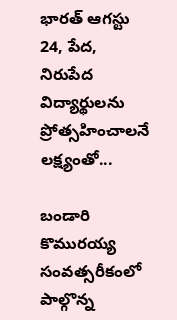భారత్ ఆగస్టు 24, పేద, నిరుపేద విద్యార్థులను ప్రోత్సహించాలనే లక్ష్యంతో...

బండారి కొమురయ్య సంవత్సరీకంలో పాల్గొన్న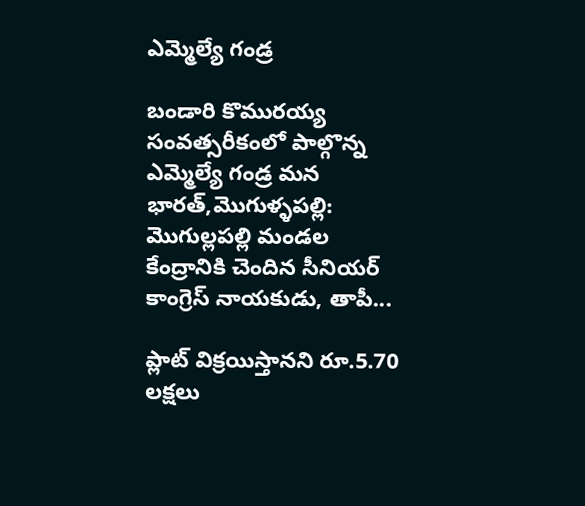ఎమ్మెల్యే గండ్ర

బండారి కొమురయ్య సంవత్సరీకంలో పాల్గొన్న ఎమ్మెల్యే గండ్ర మన భారత్,మొగుళ్ళపల్లి: మొగుల్లపల్లి మండల కేంద్రానికి చెందిన సీనియర్ కాంగ్రెస్ నాయకుడు, తాపీ...

ప్లాట్ విక్రయిస్తానని రూ.5.70 లక్షలు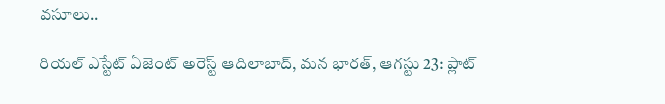వసూలు..

రియల్ ఎస్టేట్ ఏజెంట్ అరెస్ట్ ఆదిలాబాద్, మన భారత్, ఆగస్టు 23: ప్లాట్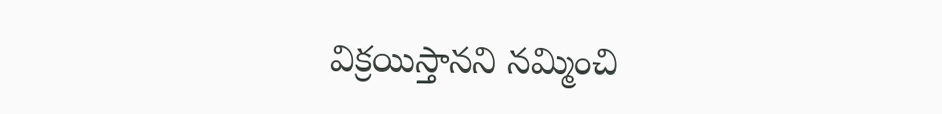విక్రయిస్తానని నమ్మించి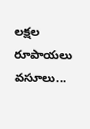లక్షల రూపాయలు వసూలు...